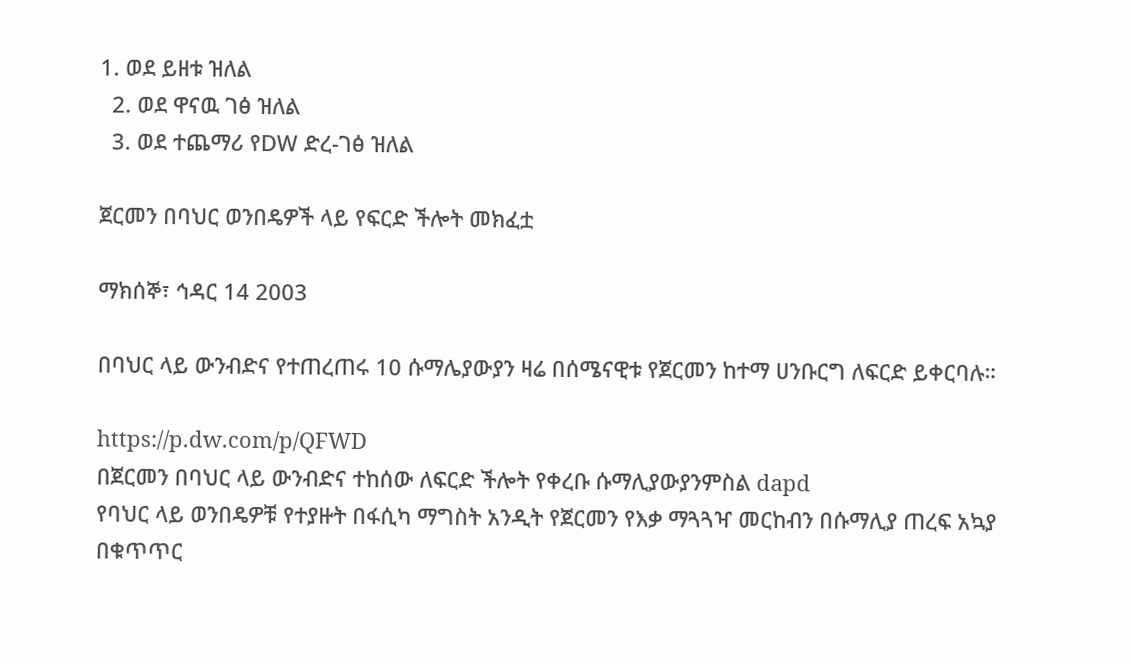1. ወደ ይዘቱ ዝለል
  2. ወደ ዋናዉ ገፅ ዝለል
  3. ወደ ተጨማሪ የDW ድረ-ገፅ ዝለል

ጀርመን በባህር ወንበዴዎች ላይ የፍርድ ችሎት መክፈቷ

ማክሰኞ፣ ኅዳር 14 2003

በባህር ላይ ውንብድና የተጠረጠሩ 10 ሱማሌያውያን ዛሬ በሰሜናዊቱ የጀርመን ከተማ ሀንቡርግ ለፍርድ ይቀርባሉ።

https://p.dw.com/p/QFWD
በጀርመን በባህር ላይ ውንብድና ተከሰው ለፍርድ ችሎት የቀረቡ ሱማሊያውያንምስል dapd
የባህር ላይ ወንበዴዎቹ የተያዙት በፋሲካ ማግስት አንዲት የጀርመን የእቃ ማጓጓዣ መርከብን በሱማሊያ ጠረፍ አኳያ በቁጥጥር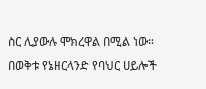ስር ሊያውሉ ሞክረዋል በሚል ነው። በወቅቱ የኔዘርላንድ የባህር ሀይሎች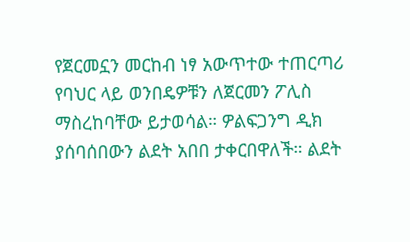የጀርመኗን መርከብ ነፃ አውጥተው ተጠርጣሪ የባህር ላይ ወንበዴዎቹን ለጀርመን ፖሊስ ማስረከባቸው ይታወሳል። ዎልፍጋንግ ዲክ ያሰባሰበውን ልደት አበበ ታቀርበዋለች። ልደት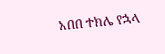አበበ ተክሌ የኋላ